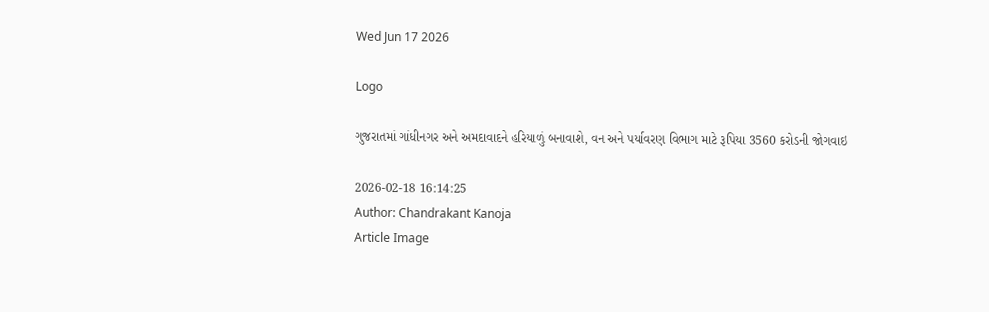Wed Jun 17 2026

Logo

ગુજરાતમાં ગાંધીનગર અને અમદાવાદને હરિયાળું બનાવાશે, વન અને પર્યાવરણ વિભાગ માટે રૂપિયા 3560 કરોડની જોગવાઇ

2026-02-18 16:14:25
Author: Chandrakant Kanoja
Article Image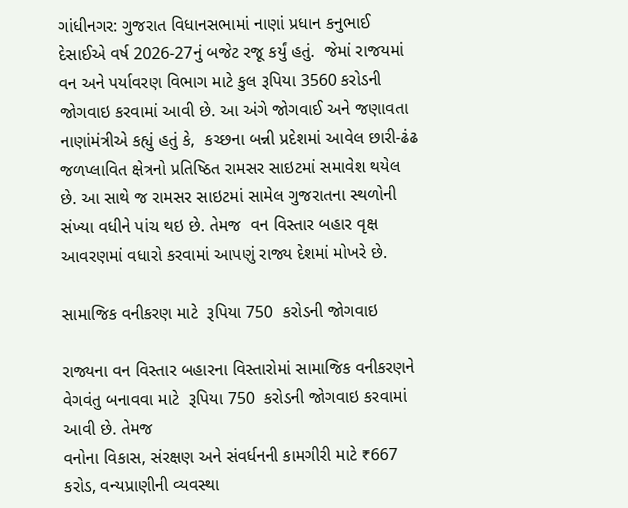ગાંધીનગર: ગુજરાત વિધાનસભામાં નાણાં પ્રધાન કનુભાઈ દેસાઈએ વર્ષ 2026-27નું બજેટ રજૂ કર્યું હતું.  જેમાં રાજયમાં વન અને પર્યાવરણ વિભાગ માટે કુલ રૂપિયા 3560 કરોડની જોગવાઇ કરવામાં આવી છે. આ અંગે જોગવાઈ અને જણાવતા નાણાંમંત્રીએ કહ્યું હતું કે,  કચ્છના બન્ની પ્રદેશમાં આવેલ છારી-ઢંઢ જળપ્લાવિત ક્ષેત્રનો પ્રતિષ્ઠિત રામસર સાઇટમાં સમાવેશ થયેલ છે. આ સાથે જ રામસર સાઇટમાં સામેલ ગુજરાતના સ્થળોની સંખ્યા વધીને પાંચ થઇ છે. તેમજ  વન વિસ્તાર બહાર વૃક્ષ આવરણમાં વધારો કરવામાં આપણું રાજ્ય દેશમાં મોખરે છે.

સામાજિક વનીકરણ માટે  રૂપિયા 750  કરોડની જોગવાઇ

રાજ્યના વન વિસ્તાર બહારના વિસ્તારોમાં સામાજિક વનીકરણને વેગવંતુ બનાવવા માટે  રૂપિયા 750  કરોડની જોગવાઇ કરવામાં આવી છે. તેમજ
વનોના વિકાસ, સંરક્ષણ અને સંવર્ધનની કામગીરી માટે ₹667 કરોડ, વન્યપ્રાણીની વ્યવસ્થા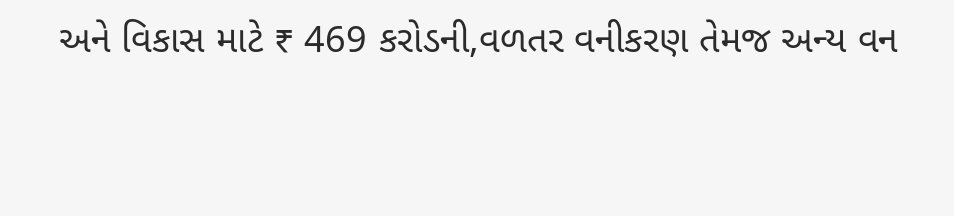અને વિકાસ માટે ₹ 469 કરોડની,વળતર વનીકરણ તેમજ અન્ય વન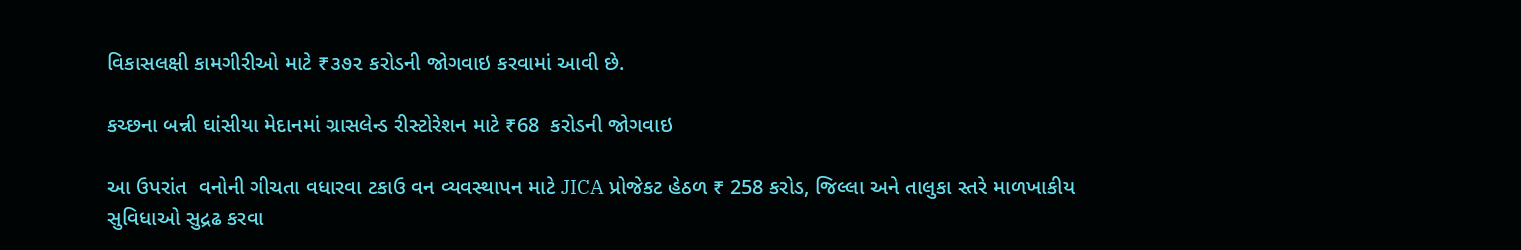વિકાસલક્ષી કામગીરીઓ માટે ₹૩૭૨ કરોડની જોગવાઇ કરવામાં આવી છે.

કચ્છના બન્ની ઘાંસીયા મેદાનમાં ગ્રાસલેન્‍ડ રીસ્ટોરેશન માટે ₹68  કરોડની જોગવાઇ

આ ઉપરાંત  વનોની ગીચતા વધારવા ટકાઉ વન વ્યવસ્થાપન માટે JICA પ્રોજેકટ હેઠળ ₹ 258 કરોડ, જિલ્લા અને તાલુકા સ્તરે માળખાકીય સુવિધાઓ સુદ્રઢ કરવા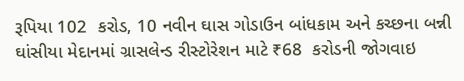રૂપિયા 102  કરોડ, 10 નવીન ઘાસ ગોડાઉન બાંધકામ અને કચ્છના બન્ની ઘાંસીયા મેદાનમાં ગ્રાસલેન્‍ડ રીસ્ટોરેશન માટે ₹68  કરોડની જોગવાઇ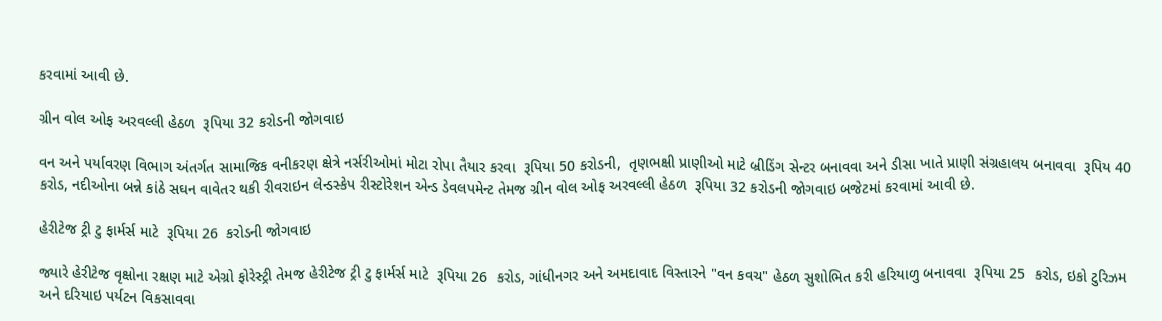કરવામાં આવી છે.

ગ્રીન વોલ ઓફ અરવલ્લી હેઠળ  રૂપિયા 32 કરોડની જોગવાઇ

વન અને પર્યાવરણ વિભાગ અંતર્ગત સામાજિક વનીકરણ ક્ષેત્રે નર્સરીઓમાં મોટા રોપા તૈયાર કરવા  રૂપિયા 50 કરોડની,  તૃણભક્ષી પ્રાણીઓ માટે બ્રીડિંગ સેન્‍ટર બનાવવા અને ડીસા ખાતે પ્રાણી સંગ્રહાલય બનાવવા  રૂપિય 40  કરોડ, નદીઓના બન્ને કાંઠે સઘન વાવેતર થકી રીવરાઇન લેન્‍ડસ્કેપ રીસ્ટોરેશન એન્‍ડ ડેવલપમેન્‍ટ તેમજ ગ્રીન વોલ ઓફ અરવલ્લી હેઠળ  રૂપિયા 32 કરોડની જોગવાઇ બજેટમાં કરવામાં આવી છે.

હેરીટેજ ટ્રી ટુ ફાર્મર્સ માટે  રૂપિયા 26  કરોડની જોગવાઇ

જ્યારે હેરીટેજ વૃક્ષોના રક્ષણ માટે એગ્રો ફોરેસ્ટ્રી તેમજ હેરીટેજ ટ્રી ટુ ફાર્મર્સ માટે  રૂપિયા 26  કરોડ, ગાંધીનગર અને અમદાવાદ વિસ્તારને "વન કવચ" હેઠળ સુશોભિત કરી હરિયાળુ બનાવવા  રૂપિયા 25  કરોડ, ઇકો ટુરિઝમ અને દરિયાઇ પર્યટન વિકસાવવા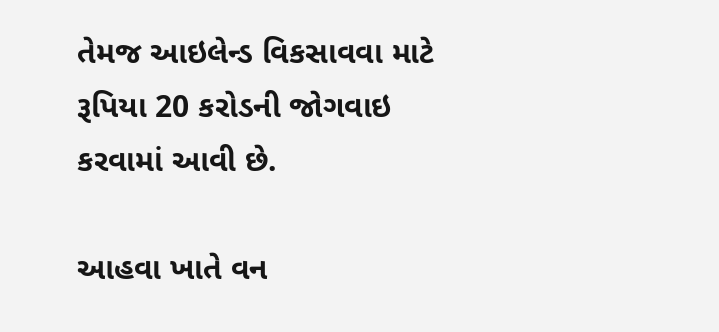તેમજ આઇલેન્‍ડ વિકસાવવા માટે  રૂપિયા 20 કરોડની જોગવાઇ કરવામાં આવી છે.

આહવા ખાતે વન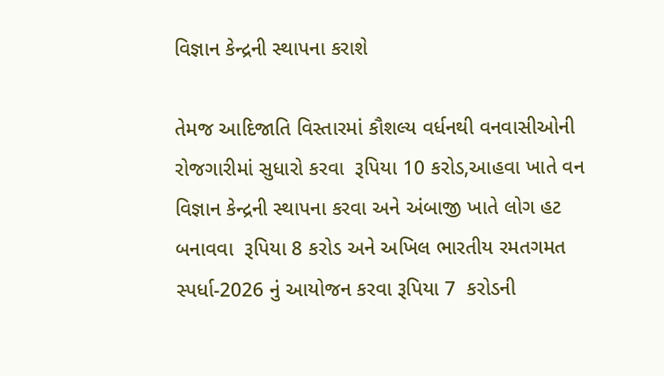વિજ્ઞાન કેન્‍દ્રની સ્થાપના કરાશે

તેમજ આદિજાતિ વિસ્તારમાં કૌશલ્ય વર્ધનથી વનવાસીઓની રોજગારીમાં સુધારો કરવા  રૂપિયા 10 કરોડ,આહવા ખાતે વન વિજ્ઞાન કેન્‍દ્રની સ્થાપના કરવા અને અંબાજી ખાતે લોગ હટ બનાવવા  રૂપિયા 8 કરોડ અને અખિલ ભારતીય રમતગમત સ્પર્ધા-2026 નું આયોજન કરવા રૂપિયા 7  કરોડની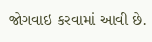જોગવાઇ કરવામાં આવી છે.